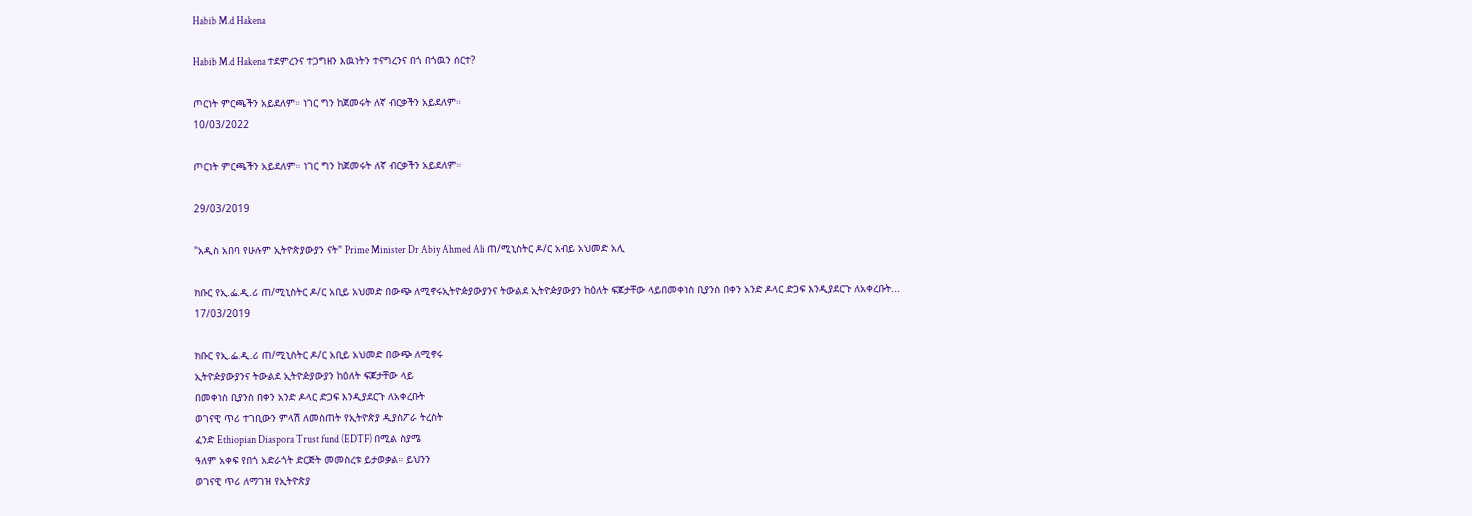Habib M.d Hakena

Habib M.d Hakena ተደምረንና ተጋግዘን እዉነትን ተናግረንና በጎ በጎዉን ሰርተ?

ጦርነት ምርጫችን አይደለም። ነገር ግን ከጀመሩት ለኛ ብርቃችን አይደለም።
10/03/2022

ጦርነት ምርጫችን አይደለም። ነገር ግን ከጀመሩት ለኛ ብርቃችን አይደለም።

29/03/2019

"አዲስ አበባ የሁሉም ኢትዮጵያውያን ናት" Prime Minister Dr Abiy Ahmed Ali ጠ/ሚኒስትር ዶ/ር አብይ አህመድ አሊ

ክቡር የኢ.ፌ.ዲ.ሪ ጠ/ሚኒስትር ዶ/ር አቢይ አህመድ በውጭ ለሚኖሩኢትዮዽያውያንና ትውልደ ኢትዮዽያውያን ከዕለት ፍጆታቸው ላይበመቀነስ ቢያንስ በቀን አንድ ዶላር ድጋፍ እንዲያደርጉ ለአቀረቡት...
17/03/2019

ክቡር የኢ.ፌ.ዲ.ሪ ጠ/ሚኒስትር ዶ/ር አቢይ አህመድ በውጭ ለሚኖሩ
ኢትዮዽያውያንና ትውልደ ኢትዮዽያውያን ከዕለት ፍጆታቸው ላይ
በመቀነስ ቢያንስ በቀን አንድ ዶላር ድጋፍ እንዲያደርጉ ለአቀረቡት
ወገናዊ ጥሪ ተገቢውን ምላሽ ለመስጠት የኢትዮጵያ ዲያስፖራ ትረስት
ፈንድ Ethiopian Diaspora Trust fund (EDTF) በሚል ስያሜ
ዓለም አቀፍ የበጎ አድራጎት ድርጅት መመስረቱ ይታወቃል። ይህንን
ወገናዊ ጥሪ ለማገዝ የኢትዮጵያ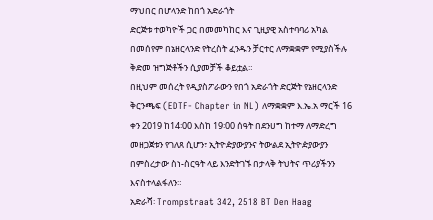ማህበር በሆላንድ ከበጎ አድራጎት
ድርጅቱ ተወካዮች ጋር በመመካከር እና ጊዚያዊ አስተባባሪ አካል
በመሰየም በኔዘርላንድ የትረስት ፈንዱን ቻርተር ለማቋቋም የሚያስችሉ
ቅድመ ዝግጅቶችን ሲያመቻች ቆይቷል።
በዚህም መሰረት የዲያስፖራውን የበጎ አድራጎት ድርጅት የኔዘርላንድ
ቅርንጫፍ (EDTF- Chapter in NL) ለማቋቋም እ.ኤ.አ ማርች 16
ቀን 2019 ከ14፡00 እስከ 19፡00 ሰዓት በደንሀግ ከተማ ለማድረግ
መዘጋጀቱን የገለጸ ሲሆን፣ ኢትዮዽያውያንና ትውልደ ኢትዮዽያውያን
በምስረታው ስነ-ስርዓት ላይ እንድትገኙ በታላቅ ትህትና ጥሪያችንን
እናስተላልፋለን።
አድራሻ፡ Trompstraat 342, 2518 BT Den Haag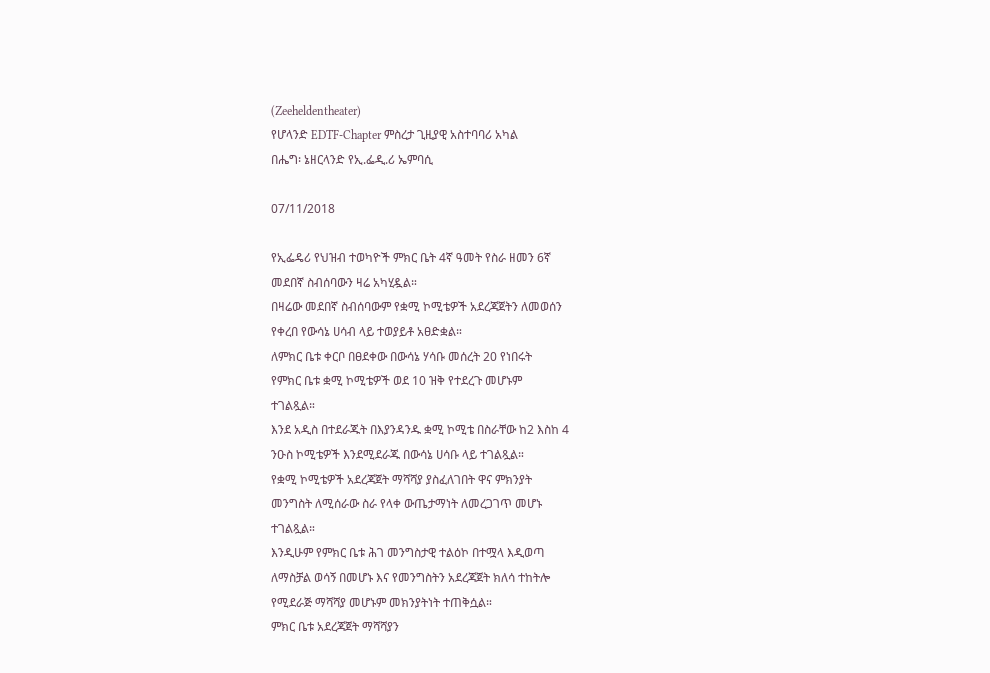(Zeeheldentheater)
የሆላንድ EDTF-Chapter ምስረታ ጊዚያዊ አስተባባሪ አካል
በሔግ፡ ኔዘርላንድ የኢ.ፌዲ.ሪ ኤምባሲ

07/11/2018

የኢፌዴሪ የህዝብ ተወካዮች ምክር ቤት 4ኛ ዓመት የስራ ዘመን 6ኛ
መደበኛ ስብሰባውን ዛሬ አካሂዷል።
በዛሬው መደበኛ ስብሰባውም የቋሚ ኮሚቴዎች አደረጃጀትን ለመወሰን
የቀረበ የውሳኔ ሀሳብ ላይ ተወያይቶ አፀድቋል።
ለምክር ቤቱ ቀርቦ በፀደቀው በውሳኔ ሃሳቡ መሰረት 20 የነበሩት
የምክር ቤቱ ቋሚ ኮሚቴዎች ወደ 10 ዝቅ የተደረጉ መሆኑም
ተገልጿል።
እንደ አዲስ በተደራጁት በእያንዳንዱ ቋሚ ኮሚቴ በስራቸው ከ2 እስከ 4
ንዑስ ኮሚቴዎች እንደሚደራጁ በውሳኔ ሀሳቡ ላይ ተገልጿል።
የቋሚ ኮሚቴዎች አደረጃጀት ማሻሻያ ያስፈለገበት ዋና ምክንያት
መንግስት ለሚሰራው ስራ የላቀ ውጤታማነት ለመረጋገጥ መሆኑ
ተገልጿል።
እንዲሁም የምክር ቤቱ ሕገ መንግስታዊ ተልዕኮ በተሟላ እዲወጣ
ለማስቻል ወሳኝ በመሆኑ እና የመንግስትን አደረጃጀት ክለሳ ተከትሎ
የሚደራጅ ማሻሻያ መሆኑም መክንያትነት ተጠቅሷል።
ምክር ቤቱ አደረጃጀት ማሻሻያን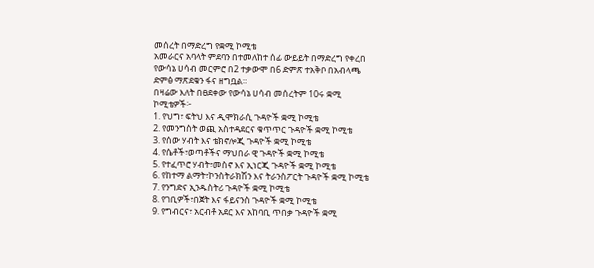መሰረት በማድረግ የቋሚ ኮሚቴ
አመራርና አባላት ምደባን በተመለከተ ሰፊ ውይይት በማድረግ የቀረበ
የውሳኔ ሀሳብ መርምሮ በ2 ተቃውሞ በ6 ድምጽ ተአቅቦ በአብላጫ
ድምፅ ማጽደቁን ፋና ዘግቧል።
በዛሬው እለት በፀደቀው የውሳኔ ሀሳብ መሰረትም 10ሩ ቋሚ
ኮሚቴዎች፦
1. የህግ፣ ፍትህ እና ዲሞክራሲ ጉዳዮች ቋሚ ኮሚቴ
2. የመንግስት ወጪ አስተዳደርና ቁጥጥር ጉዳዮች ቋሚ ኮሚቴ
3. የሰው ሃብት እና ቴክኖሎጂ ጉዳዮች ቋሚ ኮሚቴ
4. የሴቶች፣ወጣቶችና ማህበራ ዊ ጉዳዮች ቋሚ ኮሚቴ
5. የተፈጥሮ ሃብት፣መስኖ እና ኢነርጂ ጉዳዮች ቋሚ ኮሚቴ
6. የከተማ ልማት፣ኮንስትራክሽን እና ትራንስፖርት ጉዳዮች ቋሚ ኮሚቴ
7. የንግድና ኢንዱስትሪ ጉዳዮች ቋሚ ኮሚቴ
8. የገቢዎች፣በጀት እና ፋይናንስ ጉዳዮች ቋሚ ኮሚቴ
9. የግብርና፣ አርብቶ አደር እና አከባቢ ጥበቃ ጉዳዮች ቋሚ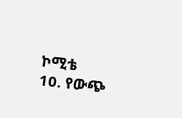ኮሚቴ
10. የውጭ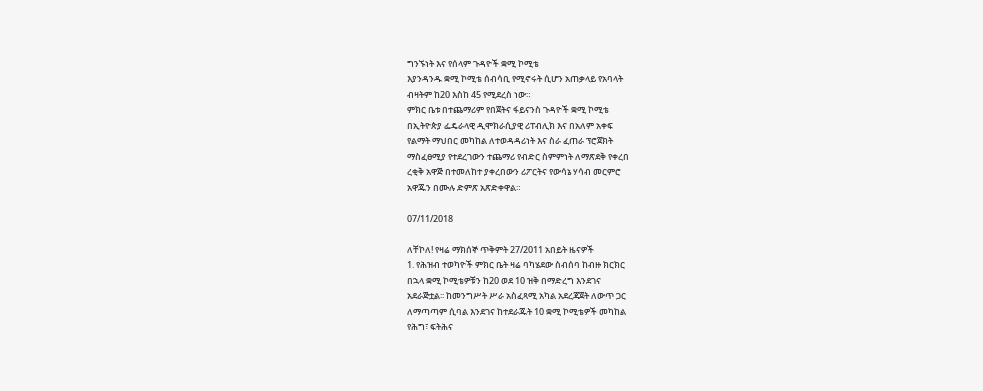ግንኙነት እና የሰላም ጉዳዮች ቋሚ ኮሚቴ
እያንዳንዱ ቋሚ ኮሚቴ ሰብሳቢ የሚኖሩት ሲሆን አጠቃላይ የአባላት
ብዛትም ከ20 እስከ 45 የሚደረስ ነው።
ምክር ቤቱ በተጨማሪም የበጀትና ፋይናንስ ጉዳዮች ቋሚ ኮሚቴ
በኢትዮጵያ ፌዴራላዊ ዲሞክራሲያዊ ሪፐብሊክ እና በአለም አቀፍ
የልማት ማህበር መካከል ለተወዳዳሪነት እና ስራ ፈጠራ ፕሮጀክት
ማስፈፀሚያ የተደረገውን ተጨማሪ የብድር ስምምነት ለማጽደቅ የቀረበ
ረቂቅ አዋጅ በተመለከተ ያቀረበውን ሪፖርትና የውሳኔ ሃሳብ መርምሮ
አዋጁን በሙሉ ድምጽ አጽድቀዋል።

07/11/2018

ለቸኮለ! የዛሬ ማክሰኞ ጥቅምት 27/2011 አበይት ዜናዎች
1. የሕዝብ ተወካዮች ምክር ቤት ዛሬ ባካሄደው ስብሰባ ከብዙ ክርክር
በኋላ ቋሚ ኮሚቴዎቹን ከ20 ወደ 10 ዝቅ በማድረግ እንደገና
አደራጅቷል፡፡ ከመንግሥት ሥራ አስፈጻሚ አካል አደረጃጀት ለውጥ ጋር
ለማጣጣም ሲባል እንደገና ከተደራጁት 10 ቋሚ ኮሚቴዎች መካከል
የሕግ፣ ፍትሕና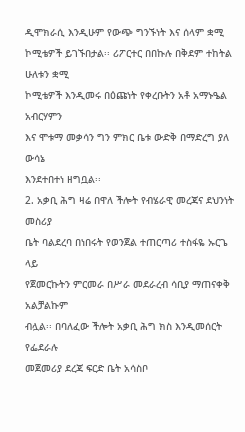ዲሞክራሲ እንዲሁም የውጭ ግንኙነት እና ሰላም ቋሚ
ኮሚቴዎች ይገኙበታል፡፡ ሪፖርተር በበኩሉ በቅደም ተከትል ሁለቱን ቋሚ
ኮሚቴዎች እንዲመሩ በዕጩነት የቀረቡትን አቶ አማኑዔል አብርሃምን
እና ሞቱማ መቃሳን ግን ምክር ቤቱ ውድቅ በማድረግ ያለ ውሳኔ
እንደተበተነ ዘግቧል፡፡
2. አቃቢ ሕግ ዛሬ በዋለ ችሎት የብሄራዊ መረጃና ደህንነት መስሪያ
ቤት ባልደረባ በነበሩት የወንጀል ተጠርጣሪ ተስፋዬ ኡርጌ ላይ
የጀመርኩትን ምርመራ በሥራ መደራረብ ሳቢያ ማጠናቀቅ አልቻልኩም
ብሏል፡፡ በባለፈው ችሎት አቃቢ ሕግ ክስ እንዲመሰርት የፌደራሉ
መጀመሪያ ደረጃ ፍርድ ቤት አሳስቦ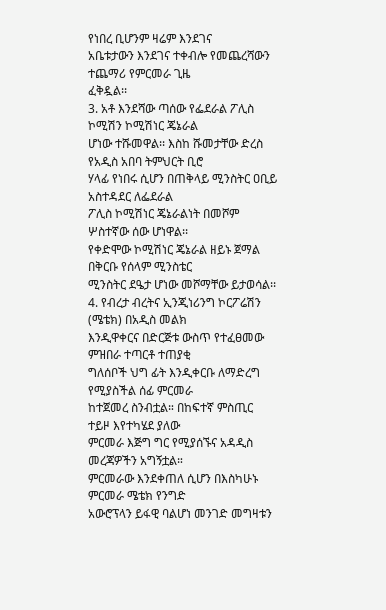የነበረ ቢሆንም ዛሬም እንደገና
አቤቱታውን እንደገና ተቀብሎ የመጨረሻውን ተጨማሪ የምርመራ ጊዜ
ፈቅዷል፡፡
3. አቶ እንደሻው ጣሰው የፌደራል ፖሊስ ኮሚሽን ኮሚሽነር ጄኔራል
ሆነው ተሹመዋል፡፡ እስከ ሹመታቸው ድረስ የአዲስ አበባ ትምህርት ቢሮ
ሃላፊ የነበሩ ሲሆን በጠቅላይ ሚንስትር ዐቢይ አስተዳደር ለፌደራል
ፖሊስ ኮሚሽነር ጄኔራልነት በመሾም ሦስተኛው ሰው ሆነዋል፡፡
የቀድሞው ኮሚሽነር ጄኔራል ዘይኑ ጀማል በቅርቡ የሰላም ሚንስቴር
ሚንስትር ደዔታ ሆነው መሾማቸው ይታወሳል፡፡
4. የብረታ ብረትና ኢንጂነሪንግ ኮርፖሬሽን (ሜቴክ) በአዲስ መልክ
እንዲዋቀርና በድርጅቱ ውስጥ የተፈፀመው ምዝበራ ተጣርቶ ተጠያቂ
ግለሰቦች ህግ ፊት እንዲቀርቡ ለማድረግ የሚያስችል ሰፊ ምርመራ
ከተጀመረ ስንብቷል። በከፍተኛ ምስጢር ተይዞ እየተካሄደ ያለው
ምርመራ እጅግ ግር የሚያሰኙና አዳዲስ መረጃዎችን አግኝቷል።
ምርመራው እንደቀጠለ ሲሆን በእስካሁኑ ምርመራ ሜቴክ የንግድ
አውሮፕላን ይፋዊ ባልሆነ መንገድ መግዛቱን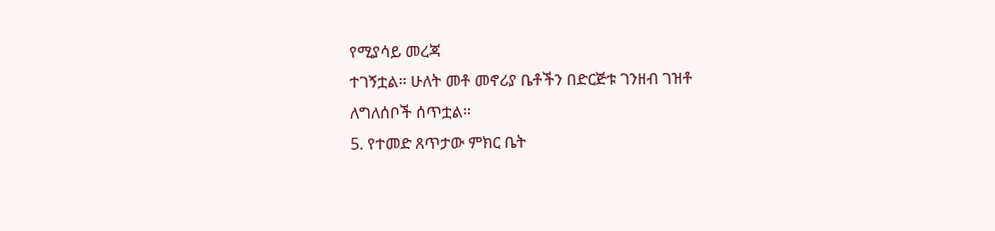የሚያሳይ መረጃ
ተገኝቷል። ሁለት መቶ መኖሪያ ቤቶችን በድርጅቱ ገንዘብ ገዝቶ
ለግለሰቦች ሰጥቷል።
5. የተመድ ጸጥታው ምክር ቤት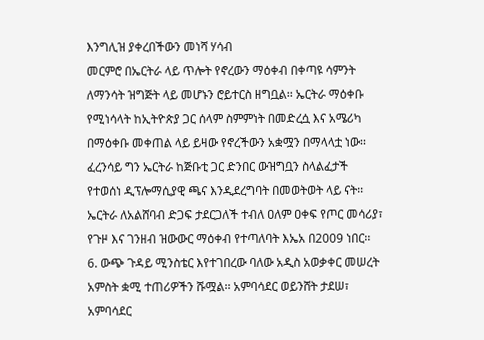እንግሊዝ ያቀረበችውን መነሻ ሃሳብ
መርምሮ በኤርትራ ላይ ጥሎት የኖረውን ማዕቀብ በቀጣዩ ሳምንት
ለማንሳት ዝግጅት ላይ መሆኑን ሮይተርስ ዘግቧል፡፡ ኤርትራ ማዕቀቡ
የሚነሳላት ከኢትዮጵያ ጋር ሰላም ስምምነት በመድረሷ እና አሜሪካ
በማዕቀቡ መቀጠል ላይ ይዛው የኖረችውን አቋሟን በማላላቷ ነው፡፡
ፈረንሳይ ግን ኤርትራ ከጅቡቲ ጋር ድንበር ውዝግቧን ስላልፈታች
የተወሰነ ዲፕሎማሲያዊ ጫና እንዲደረግባት በመወትወት ላይ ናት፡፡
ኤርትራ ለአልሸባብ ድጋፍ ታደርጋለች ተብለ ዐለም ዐቀፍ የጦር መሳሪያ፣
የጉዞ እና ገንዘብ ዝውውር ማዕቀብ የተጣለባት እኤአ በ2009 ነበር፡፡
6. ውጭ ጉዳይ ሚንስቴር እየተገበረው ባለው አዲስ አወቃቀር መሠረት
አምስት ቋሚ ተጠሪዎችን ሹሟል፡፡ አምባሳደር ወይንሸት ታደሠ፣
አምባሳደር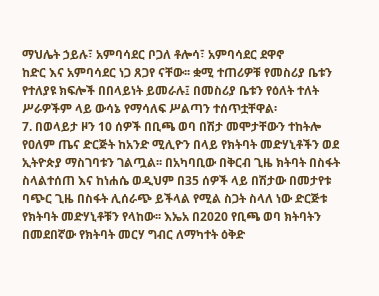ማህሌት ኃይሉ፣ አምባሳደር ቦጋለ ቶሎሳ፣ አምባሳደር ደዋኖ
ከድር እና አምባሳደር ነጋ ጸጋየ ናቸው፡፡ ቋሚ ተጠሪዎቹ የመስሪያ ቤቱን
የተለያዩ ክፍሎች በበላይነት ይመራሉ፤ በመስሪያ ቤቱን የዕለት ተለት
ሥራዎችም ላይ ውሳኔ የማሳለፍ ሥልጣን ተሰጥቷቸዋል፡
7. በወላይታ ዞን 10 ሰዎች በቢጫ ወባ በሽታ መሞታቸውን ተከትሎ
የዐለም ጤና ድርጅት ከአንድ ሚሊዮን በላይ የክትባት መድሃኒቶችን ወደ
ኢትዮጵያ ማስገባቱን ገልጧል፡፡ በአካባቢው በቅርብ ጊዜ ክትባት በስፋት
ስላልተሰጠ እና ከነሐሴ ወዲህም በ35 ሰዎች ላይ በሽታው በመታየቱ
ባጭር ጊዜ በስፋት ሊሰራጭ ይችላል የሚል ስጋት ስላለ ነው ድርጅቱ
የክትባት መድሃኒቶቹን የላከው፡፡ እኤአ በ2020 የቢጫ ወባ ክትባትን
በመደበኛው የክትባት መርሃ ግብር ለማካተት ዕቅድ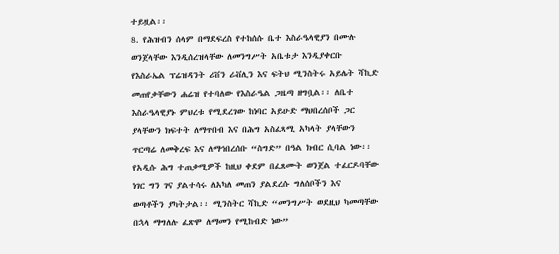ተይዟል፡፡
8. የሕዝብን ሰላም በማደፍረስ የተከሰሱ ቤተ እስራዔላዊያን በሙሉ
ወንጀላቸው እንዲሰረዝላቸው ለመንግሥት አቤቱታ እንዲያቀርቡ
የእስራኤል ፕሬዝዳንት ሪቨን ሪቭሊን እና ፍትህ ሚንስትሩ አይሌት ሻኪድ
መጠየቃቸውን ሐሬዝ የተባለው የእስራዔል ጋዜጣ ዘግቧል፡፡ ለቤተ
እስራዔላዊያኑ ምህረቱ የሚደረገው ከነባር አይሁድ ማህበረሰቦች ጋር
ያላቸውን ክፍተት ለማጥበብ እና በሕግ አስፈጻሚ አካላት ያላቸውን
ጥርጣሬ ለመቅረፍ እና ለማኅበረሰቡ “ስግድ” በዓል ክብር ሲባል ነው፡፡
የአዲሱ ሕግ ተጠቃሚዎች ከዚህ ቀደም በፈጸሙት ወንጀል ተፈርዶባቸው
ነገር ግን ገና ያልተሳሩ ለአካለ መጠን ያልደረሱ ግለሰቦችን እና
ወጣቶችን ያካትታል፡፡ ሚንስትር ሻኪድ “መንግሥት ወደዚህ ካመጣቸው
በኋላ ማግለሉ ፈጽሞ ለማመን የሚከብድ ነው”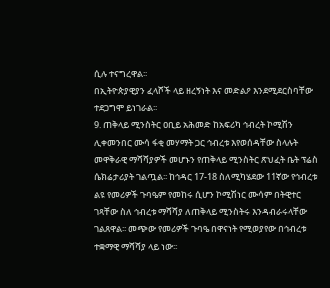ሲሉ ተናግረዋል፡፡
በኢትዮጵያዊያን ፈላሾች ላይ ዘረኝነት እና መድልዖ እንደሚደርስባቸው
ተደጋግሞ ይነገራል፡፡
9. ጠቅላይ ሚንስትር ዐቢይ አሕመድ ከአፍሪካ ኅብረት ኮሚሽን
ሊቀመንበር ሙሳ ፋቂ መሃማት ጋር ኅብረቱ እየወሰዳቸው ስላሉት
መዋቅራዊ ማሻሻያዎች መሆኑን የጠቅላይ ሚንስትር ጽህፈት ቤት ፕሬስ
ሴክሬታሪያት ገልጧል፡፡ ከኅዳር 17-18 ስለሚካሄደው 11ኛው የኅብረቱ
ልዩ የመሪዎች ጉባዔም የመከሩ ሲሆን ኮሚሽነር ሙሳም በትዊተር
ገጻቸው ስለ ኅብረቱ ማሻሻያ ለጠቅላይ ሚንስትሩ እንዳብራሩላቸው
ገልጸዋል፡፡ መጭው የመሪዎች ጉባዔ በዋናነት የሚወያየው በኅብረቱ
ተቋማዊ ማሻሻያ ላይ ነው፡፡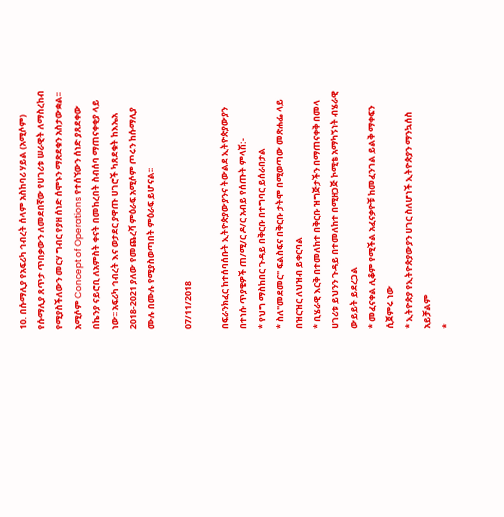10. በሱማሊያ የአፍሪካ ኅብረት ሰላም አስከባሪ ሃይል (አሚሶም)
የሱማሊያ ጸጥታ ጥበቃውን ለመደበኛው የሀገሪቱ ሠራዊት ለማስረከብ
የሚያስችለውን መርሃ ግብር የያዘ ሰነድ ሰሞኑን ማጽደቁን አስታውቋል፡፡
አሚሶም Concept of Operations የተሰኘውን ሰነድ ያጸደቀው
በኬንያ ናይሮቢ ለአምስት ቀናት በመከረበት ስብሰባ ማጠናቀቂያ ላይ
ነው፡፡ አፍሪካ ኅብረት እና ወታደር ያዋጡ ሀገሮች ካጸደቁት ከእኤአ
2018-2021 ያለው የመጨረሻ ምዕራፍ አሚሶም ጦሩን ከሱማሊያ
ሙሉ በሙሉ የሚያስወጣበት ምዕራፍ ይሆናል፡፡

07/11/2018

በፍራንክፈር ከተሰባሰቡት ኢትዮጵያውያንና ትውልደ ኢትዮጵያውያን
በተነሱ ጥያቄዎች ጠ/ሚ/ር ዶ/ር አብይ የሰጡት ምላሽ:-
* የህግ ማስከበር ጉዳይ በቅርቡ በተግባር ይሰራበታል
* ስለ"መደመር" ፍልስፍና በቅርቡ ታትሞ በሚወጣው መጽሐፌ ላይ
በዝርዝር ለህዝብ ይቀርባል
* ቢሄራዊ እርቅ በተመለከተ በቅርቡ ዝግጅታችን በማጠናቀቅ በመላ
ሀገሪቱ ይህንን ጉዳይ በተመለከተ በሚዘጋጅ ኮሚቴ አማካኝነት ብሄራዊ
ውይይት ይደረጋል
* መፈናቀል ሊቆም የሚችል አፈናቃዮቹ ከመፈንገል ይልቅ ማቀፍን
ሲጀምሩ ነው
* ኢትዮጵያ የኢትዮጵያውያን ሀገር ስለሆነች ኢትዮጵያን ማንኳሰስ
አይቻልም
*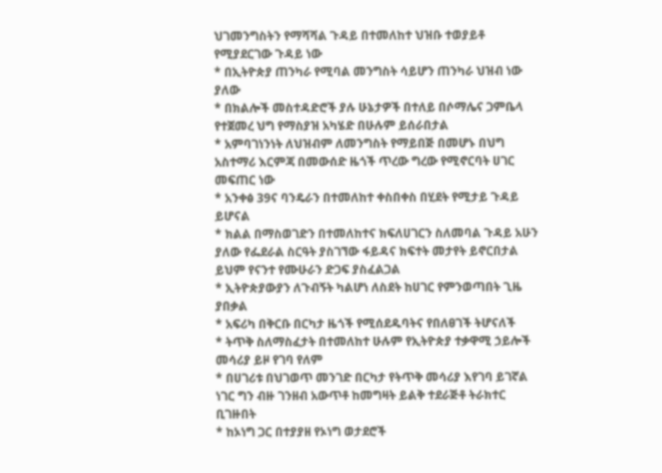ህገመንግስትን የማሻሻል ጉዳይ በተመለከተ ህዝቡ ተወያይቶ
የሚያደርገው ጉዳይ ነው
* በኢትዮጵያ ጠንካራ የሚባል መንግስት ሳይሆን ጠንካራ ህዝብ ነው
ያለው
* በክልሎች መስተዳድሮች ያሉ ሁኔታዎች በተለይ በሶማሌና ጋምቤላ
የተጀመረ ህግ የማስያዝ አካሄድ በሁሉም ይሰራበታል
* አምባገነንነት ለህዝብም ለመንግስት የማይበጅ በመሆኑ በህግ
አስተማሪ እርምጃ በመውሰድ ዜጎች ጥረው ግረው የሚኖርባት ሀገር
መፍጠር ነው
* አንቀፅ 39ና ባንዴራን በተመለከተ ቀስበቀስ በሂደት የሚታይ ጉዳይ
ይሆናል
* ክልል በማስወገድን በተመለከተና ክፍለሀገርን ስለመባል ጉዳይ አሁን
ያለው የፌደራል ስርዓት ያስገኘው ፋይዳና ክፍተት መታየት ይኖርበታል
ይህም የናንተ የሙሁራን ድጋፍ ያስፈልጋል
* ኢትዮጵያውያን ለጉብኝት ካልሆነ ለስደት ከሀገር የምንወጣበት ጊዜ
ያበቃል
* አፍሪካ በቅርቡ በርካታ ዜጎች የሚሰደዱባትና የበለፀገች ትሆናለች
* ትጥቅ ስለማስፈታት በተመለከተ ሁሉም የኢትዮጵያ ተቃዋሚ ኃይሎች
መሳሪያ ይዞ የገባ የለም
* በሀገሪቱ በህገወጥ መንገድ በርካታ የትጥቅ መሳሪያ እየገባ ይገኛል
ነገር ግን ብዙ ገንዘብ አውጥቶ ከመግዛት ይልቅ ተደራጅቶ ትራክተር
ቢገዙበት
* ከኦነግ ጋር በተያያዘ የኦነግ ወታደሮች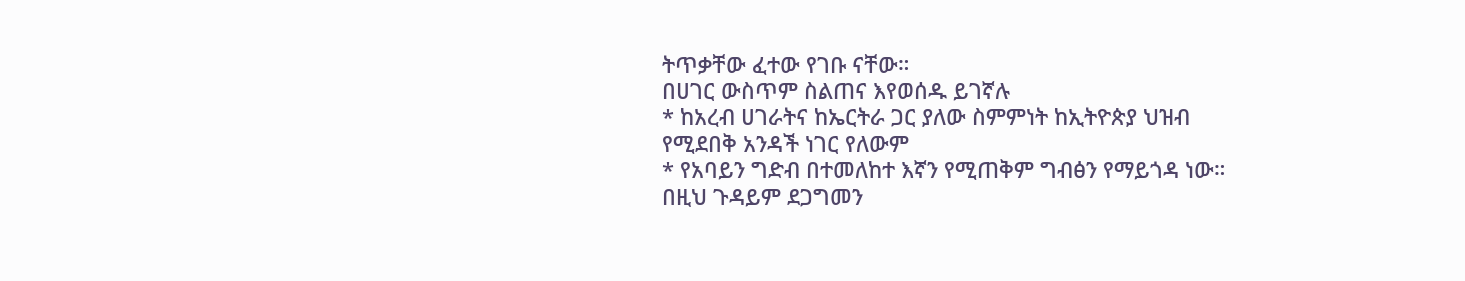ትጥቃቸው ፈተው የገቡ ናቸው።
በሀገር ውስጥም ስልጠና እየወሰዱ ይገኛሉ
* ከአረብ ሀገራትና ከኤርትራ ጋር ያለው ስምምነት ከኢትዮጵያ ህዝብ
የሚደበቅ አንዳች ነገር የለውም
* የአባይን ግድብ በተመለከተ እኛን የሚጠቅም ግብፅን የማይጎዳ ነው።
በዚህ ጉዳይም ደጋግመን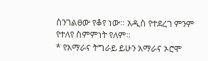ስንገልፀው የቆየ ነው። አዲስ የተደረገ ምንም
የተለየ ስምምነት የለም።
* የአማራና ትግራይ ይሁን አማራና ኦሮሞ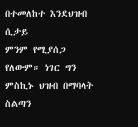በተመለከተ እንደህዝብ ሲታይ
ምንም የሚያሰጋ የለውም። ነገር ግን ምስኪኑ ህዝብ በማባላት ስልጣን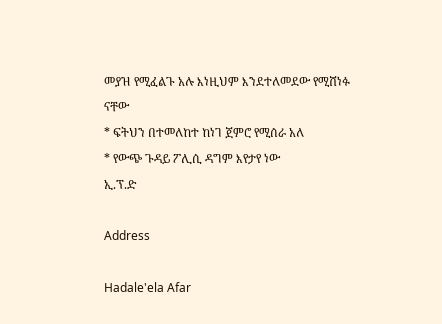መያዝ የሚፈልጉ አሉ እነዚህም እንደተለመደው የሚሸነፉ ናቸው
* ፍትህን በተመለከተ ከነገ ጀምሮ የሚሰራ አለ
* የውጭ ጉዳይ ፖሊሲ ዳግም እየታየ ነው
ኢ.ፕ.ድ

Address

Hadale'ela Afar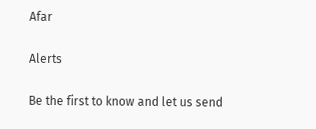Afar

Alerts

Be the first to know and let us send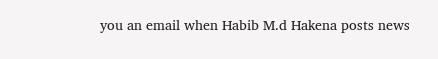you an email when Habib M.d Hakena posts news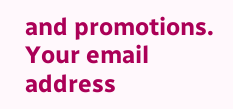and promotions. Your email address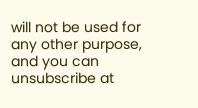will not be used for any other purpose, and you can unsubscribe at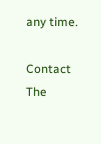any time.

Contact The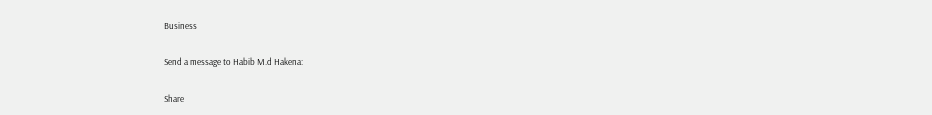Business

Send a message to Habib M.d Hakena:

Share